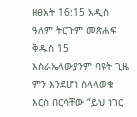ዘፀአት 16:15 አዲስ ዓለም ትርጉም መጽሐፍ ቅዱስ 15 እስራኤላውያንም ባዩት ጊዜ ምን እንደሆነ ስላላወቁ እርስ በርሳቸው “ይህ ነገር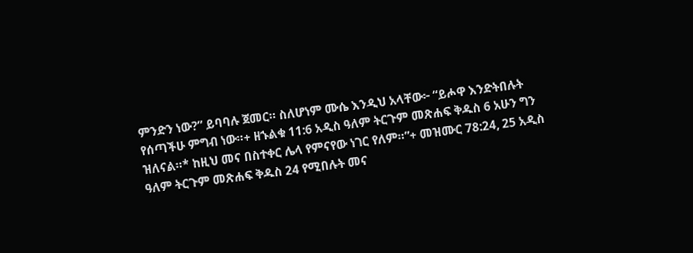ምንድን ነው?” ይባባሉ ጀመር። ስለሆነም ሙሴ እንዲህ አላቸው፦ “ይሖዋ እንድትበሉት የሰጣችሁ ምግብ ነው።+ ዘኁልቁ 11:6 አዲስ ዓለም ትርጉም መጽሐፍ ቅዱስ 6 አሁን ግን ዝለናል።* ከዚህ መና በስተቀር ሌላ የምናየው ነገር የለም።”+ መዝሙር 78:24, 25 አዲስ ዓለም ትርጉም መጽሐፍ ቅዱስ 24 የሚበሉት መና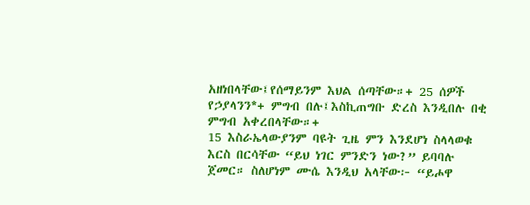አዘነበላቸው፤የሰማይንም እህል ሰጣቸው።+ 25 ሰዎች የኃያላንን*+ ምግብ በሉ፤እስኪጠግቡ ድረስ እንዲበሉ በቂ ምግብ አቀረበላቸው።+
15 እስራኤላውያንም ባዩት ጊዜ ምን እንደሆነ ስላላወቁ እርስ በርሳቸው “ይህ ነገር ምንድን ነው?” ይባባሉ ጀመር። ስለሆነም ሙሴ እንዲህ አላቸው፦ “ይሖዋ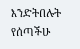እንድትበሉት የሰጣችሁ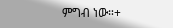ምግብ ነው።+